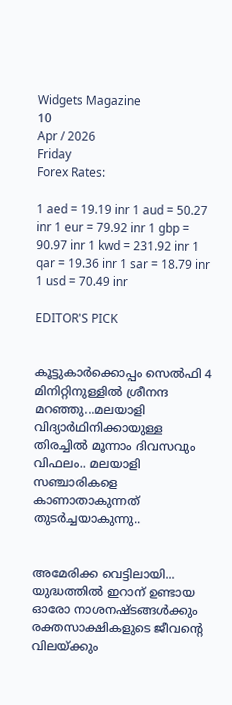Widgets Magazine
10
Apr / 2026
Friday
Forex Rates:

1 aed = 19.19 inr 1 aud = 50.27 inr 1 eur = 79.92 inr 1 gbp = 90.97 inr 1 kwd = 231.92 inr 1 qar = 19.36 inr 1 sar = 18.79 inr 1 usd = 70.49 inr

EDITOR'S PICK


കൂട്ടുകാർക്കൊപ്പം സെൽഫി 4 മിനിറ്റിനുള്ളില്‍ ശ്രീനന്ദ മറഞ്ഞു...മലയാളി വിദ്യാര്‍ഥിനിക്കായുള്ള തിരച്ചില്‍ മൂന്നാം ദിവസവും വിഫലം.. മലയാളി സഞ്ചാരികളെ കാണാതാകുന്നത് തുടർച്ചയാകുന്നു..


അമേരിക്ക വെട്ടിലായി... യുദ്ധത്തിൽ ഇറാന് ഉണ്ടായ ഓരോ നാശനഷ്ടങ്ങൾക്കും രക്തസാക്ഷികളുടെ ജീവന്റെ വിലയ്ക്കും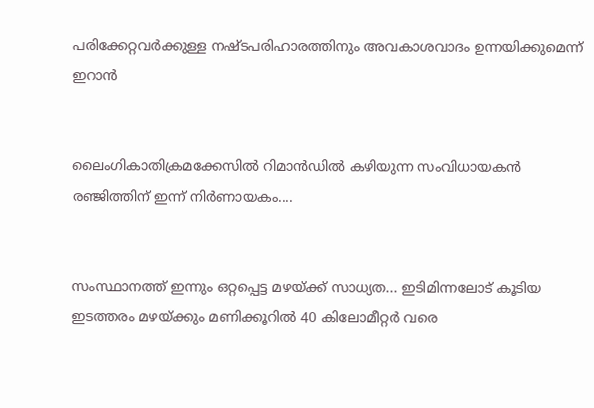പരിക്കേറ്റവർക്കുള്ള നഷ്ടപരിഹാരത്തിനും അവകാശവാദം ഉന്നയിക്കുമെന്ന് ഇറാന്‍


ലൈംഗികാതിക്രമക്കേസിൽ റിമാൻഡിൽ കഴിയുന്ന സംവിധായകൻ രഞ്ജിത്തിന് ഇന്ന് നിർണായകം....


സംസ്ഥാനത്ത് ഇന്നും ഒറ്റപ്പെട്ട മഴയ്ക്ക് സാധ്യത... ഇടിമിന്നലോട് കൂടിയ ഇടത്തരം മഴയ്ക്കും മണിക്കൂറിൽ 40 കിലോമീറ്റർ വരെ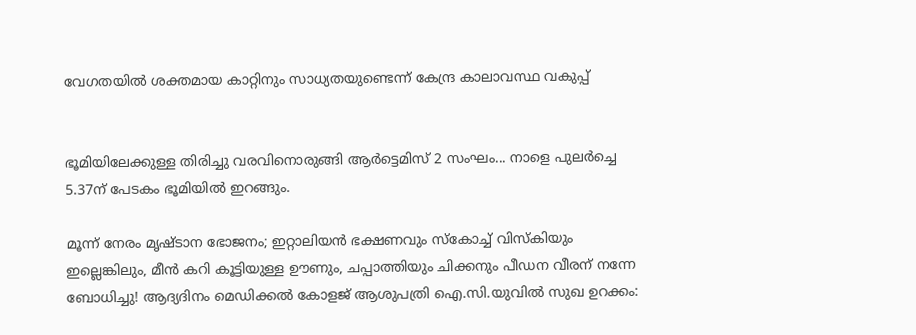വേഗതയിൽ ശക്തമായ കാറ്റിനും സാധ്യതയുണ്ടെന്ന് കേന്ദ്ര കാലാവസ്ഥ വകുപ്പ്


ഭൂമിയിലേക്കുള്ള തിരിച്ചു വരവിനൊരുങ്ങി ആർട്ടെമിസ് 2 സംഘം... നാളെ പുലർച്ചെ 5.37ന് പേടകം ഭൂമിയിൽ ഇറങ്ങും.

മൂന്ന് നേരം മൃഷ്ടാന ഭോജനം; ഇറ്റാലിയന്‍ ഭക്ഷണവും സ്‌കോച്ച്‌ വിസ്‌കിയും ഇല്ലെങ്കിലും, മീന്‍ കറി കൂട്ടിയുള്ള ഊണും, ചപ്പാത്തിയും ചിക്കനും പീഡന വീരന് നന്നേ ബോധിച്ചു! ആദ്യദിനം മെഡിക്കല്‍ കോളജ് ആശുപത്രി ഐ.സി.യുവില്‍ സുഖ ഉറക്കം: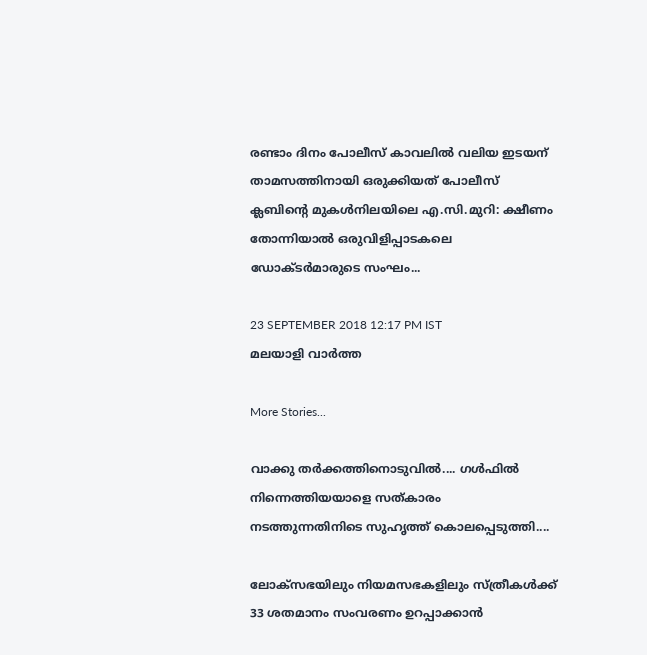രണ്ടാം ദിനം പോലീസ് കാവലിൽ വലിയ ഇടയന് താമസത്തിനായി ഒരുക്കിയത് പോലീസ് ക്ലബിന്റെ മുകള്‍നിലയിലെ എ.സി.മുറി: ക്ഷീണം തോന്നിയാൽ ഒരുവിളിപ്പാടകലെ ഡോക്ടർമാരുടെ സംഘം...

23 SEPTEMBER 2018 12:17 PM IST
മലയാളി വാര്‍ത്ത

More Stories...

വാക്കു തർക്കത്തിനൊടുവിൽ.... ഗൾഫിൽ നിന്നെത്തിയയാളെ സത്‌കാരം നടത്തുന്നതിനിടെ സുഹൃത്ത് കൊലപ്പെടുത്തി....

ലോക്സഭയിലും നിയമസഭകളിലും സ്ത്രീകൾക്ക് 33 ശതമാനം സംവരണം ഉറപ്പാക്കാൻ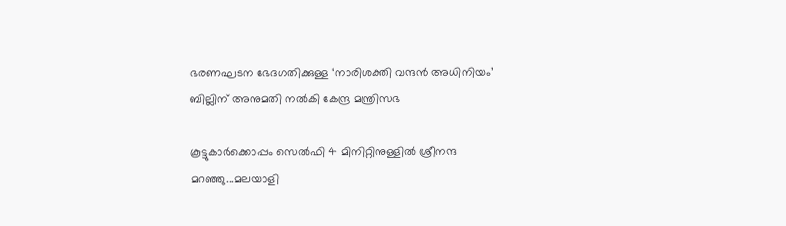ഭരണഘടന ഭേദഗതിക്കുള്ള ‘നാരിശക്തി വന്ദൻ അധിനിയം’ ബില്ലിന് അനുമതി നൽകി കേന്ദ്ര മന്ത്രിസഭ

കൂട്ടുകാർക്കൊപ്പം സെൽഫി 4 മിനിറ്റിനുള്ളില്‍ ശ്രീനന്ദ മറഞ്ഞു...മലയാളി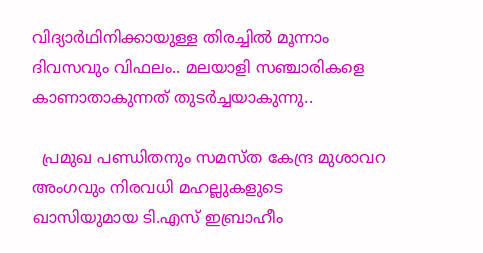വിദ്യാര്‍ഥിനിക്കായുള്ള തിരച്ചില്‍ മൂന്നാം ദിവസവും വിഫലം.. മലയാളി സഞ്ചാരികളെ കാണാതാകുന്നത് തുടർച്ചയാകുന്നു..

  പ്രമുഖ പണ്ഡിതനും സമസ്ത കേന്ദ്ര മുശാവറ അംഗവും നിരവധി മഹല്ലുകളുടെ ഖാസിയുമായ ടി.എസ് ഇബ്രാഹീം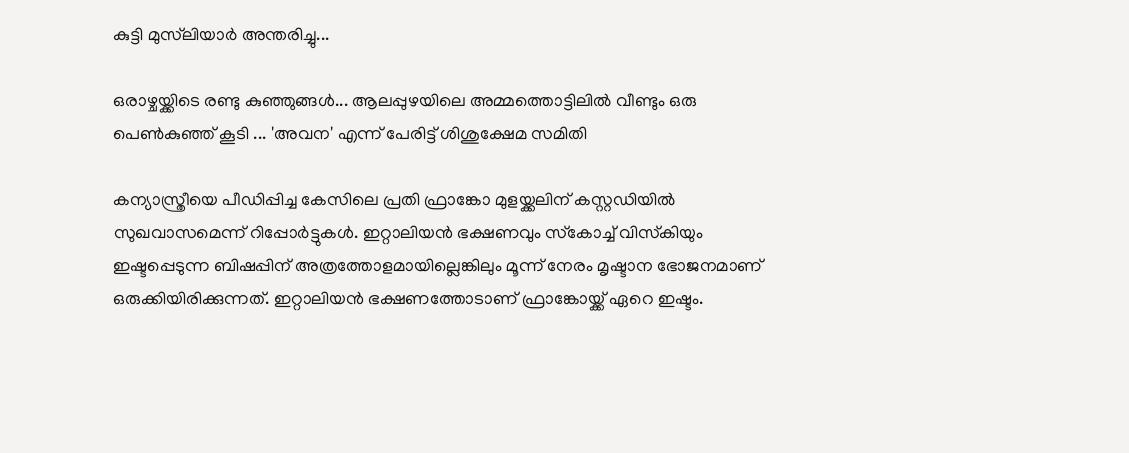കുട്ടി മുസ്‌ലിയാർ അന്തരിച്ചു...

ഒരാഴ്ചയ്ക്കിടെ രണ്ടു കുഞ്ഞുങ്ങൾ... ആലപ്പുഴയിലെ അമ്മത്തൊട്ടിലിൽ വീണ്ടും ഒരു പെൺകുഞ്ഞ് കൂടി ... 'അവന' എന്ന് പേരിട്ട് ശിശുക്ഷേമ സമിതി

കന്യാസ്ത്രീയെ പീഡിപ്പിച്ച കേസിലെ പ്രതി ഫ്രാങ്കോ മുളയ്ക്കലിന് കസ്റ്റഡിയിൽ സുഖവാസമെന്ന് റിപ്പോർട്ടുകൾ. ഇറ്റാലിയന്‍ ഭക്ഷണവും സ്‌കോച്ച്‌ വിസ്‌കിയും ഇഷ്ടപ്പെടുന്ന ബിഷപ്പിന് അത്രത്തോളമായില്ലെങ്കിലും മൂന്ന് നേരം മൃഷ്ടാന ഭോജനമാണ് ഒരുക്കിയിരിക്കുന്നത്. ഇറ്റാലിയന്‍ ഭക്ഷണത്തോടാണ് ഫ്രാങ്കോയ്ക്ക് ഏറെ ഇഷ്ടം.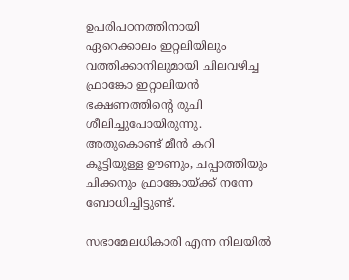ഉപരിപഠനത്തിനായി ഏറെക്കാലം ഇറ്റലിയിലും വത്തിക്കാനിലുമായി ചിലവഴിച്ച ഫ്രാങ്കോ ഇറ്റാലിയന്‍ ഭക്ഷണത്തിന്റെ രുചി ശീലിച്ചുപോയിരുന്നു. അതുകൊണ്ട് മീന്‍ കറി കൂട്ടിയുള്ള ഊണും, ചപ്പാത്തിയും ചിക്കനും ഫ്രാങ്കോയ്ക്ക് നന്നേ ബോധിച്ചിട്ടുണ്ട്.

സഭാമേലധികാരി എന്ന നിലയില്‍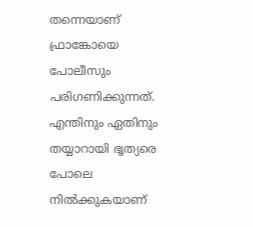തന്നെയാണ് ഫ്രാങ്കോയെ പോലീസും പരിഗണിക്കുന്നത്. എന്തിനും ഏതിനും തയ്യാറായി ഭൃത്യരെ പോലെ നില്‍ക്കുകയാണ്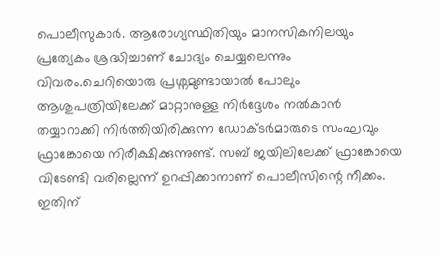പൊലീസുകാര്‍. ആരോഗ്യസ്ഥിതിയും മാനസികനിലയും പ്രത്യേകം ശ്രദ്ധിച്ചാണ് ചോദ്യം ചെയ്യലെന്നും വിവരം.ചെറിയൊരു പ്രശ്നമുണ്ടായാല്‍ പോലും ആശുപത്രിയിലേക്ക് മാറ്റാനുള്ള നിര്‍ദ്ദേശം നല്‍കാന്‍ തയ്യാറാക്കി നിര്‍ത്തിയിരിക്കുന്ന ഡോക്ടര്‍മാരുടെ സംഘവും ഫ്രാങ്കോയെ നിരീക്ഷിക്കുന്നുണ്ട്. സബ് ജയിലിലേക്ക് ഫ്രാങ്കോയെ വിടേണ്ടി വരില്ലെന്ന് ഉറപ്പിക്കാനാണ് പൊലീസിന്റെ നീക്കം. ഇതിന്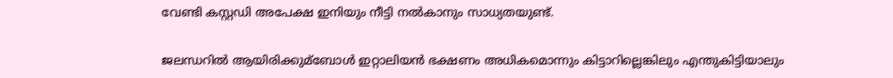വേണ്ടി കസ്റ്റഡി അപേക്ഷ ഇനിയും നീട്ടി നല്‍കാനും സാധ്യതയുണ്ട്.


ജലന്ധറില്‍ ആയിരിക്കുമ്ബോള്‍ ഇറ്റാലിയന്‍ ഭക്ഷണം അധികമൊന്നും കിട്ടാറില്ലെങ്കിലും എന്തുകിട്ടിയാലും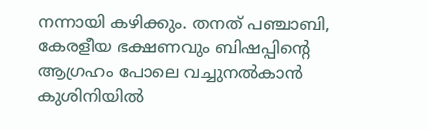നന്നായി കഴിക്കും. തനത് പഞ്ചാബി, കേരളീയ ഭക്ഷണവും ബിഷപ്പിന്റെ ആഗ്രഹം പോലെ വച്ചുനല്‍കാന്‍ കുശിനിയില്‍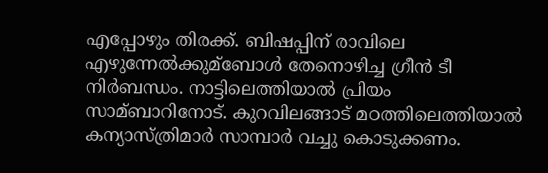എപ്പോഴും തിരക്ക്. ബിഷപ്പിന് രാവിലെ എഴുന്നേല്‍ക്കുമ്ബോള്‍ തേനൊഴിച്ച ഗ്രീന്‍ ടീ നിര്‍ബന്ധം. നാട്ടിലെത്തിയാല്‍ പ്രിയം സാമ്ബാറിനോട്. കുറവിലങ്ങാട് മഠത്തിലെത്തിയാല്‍ കന്യാസ്ത്രിമാര്‍ സാമ്പാർ വച്ചു കൊടുക്കണം.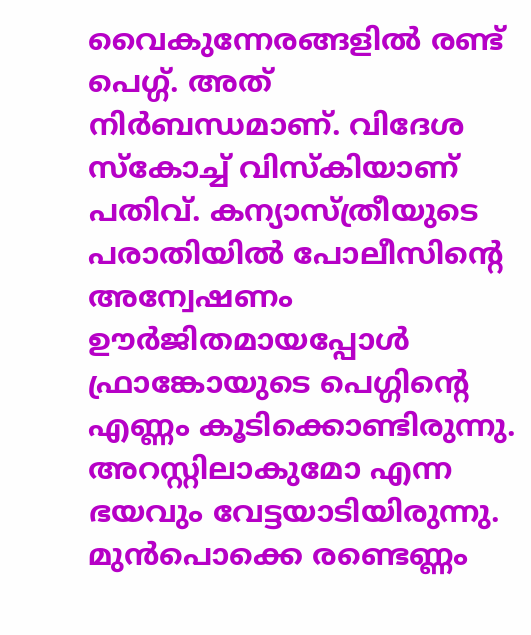വൈകുന്നേരങ്ങളില്‍ രണ്ട് പെഗ്ഗ്. അത് നിര്‍ബന്ധമാണ്. വിദേശ സ്‌കോച്ച്‌ വിസ്‌കിയാണ് പതിവ്. കന്യാസ്ത്രീയുടെ പരാതിയില്‍ പോലീസിന്റെ അന്വേഷണം ഊര്‍ജിതമായപ്പോള്‍ ഫ്രാങ്കോയുടെ പെഗ്ഗിന്റെ എണ്ണം കൂടിക്കൊണ്ടിരുന്നു. അറസ്റ്റിലാകുമോ എന്ന ഭയവും വേട്ടയാടിയിരുന്നു. മുന്‍പൊക്കെ രണ്ടെണ്ണം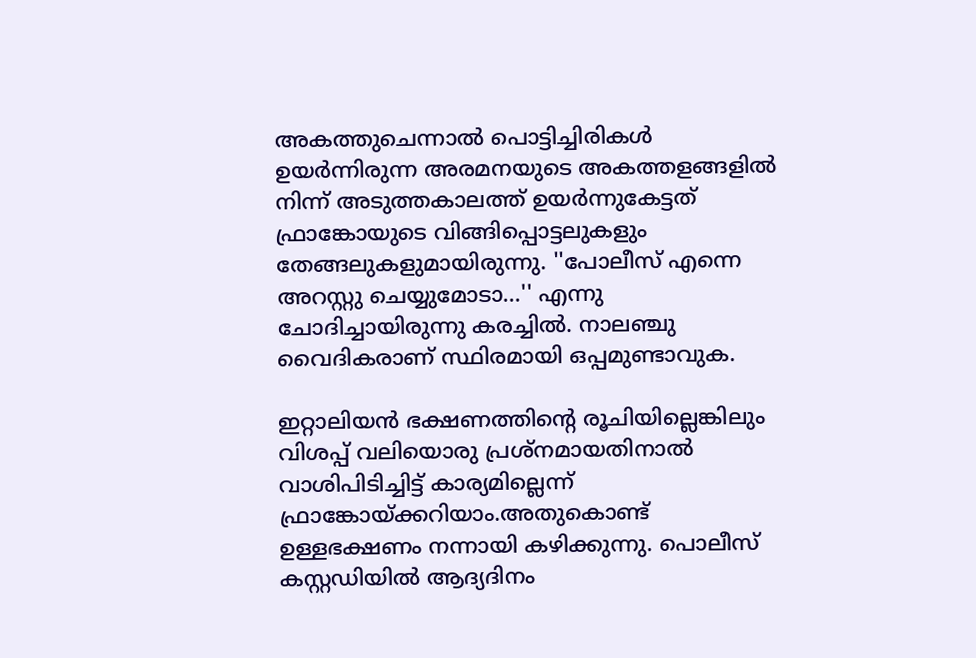അകത്തുചെന്നാല്‍ പൊട്ടിച്ചിരികള്‍ ഉയര്‍ന്നിരുന്ന അരമനയുടെ അകത്തളങ്ങളില്‍ നിന്ന് അടുത്തകാലത്ത് ഉയര്‍ന്നുകേട്ടത് ഫ്രാങ്കോയുടെ വിങ്ങിപ്പൊട്ടലുകളും തേങ്ങലുകളുമായിരുന്നു. ''പോലീസ് എന്നെ അറസ്റ്റു ചെയ്യുമോടാ...'' എന്നു ചോദിച്ചായിരുന്നു കരച്ചില്‍. നാലഞ്ചു വൈദികരാണ് സ്ഥിരമായി ഒപ്പമുണ്ടാവുക.

ഇറ്റാലിയന്‍ ഭക്ഷണത്തിന്റെ രൂചിയില്ലെങ്കിലും വിശപ്പ് വലിയൊരു പ്രശ്നമായതിനാല്‍ വാശിപിടിച്ചിട്ട് കാര്യമില്ലെന്ന് ഫ്രാങ്കോയ്ക്കറിയാം.അതുകൊണ്ട് ഉള്ളഭക്ഷണം നന്നായി കഴിക്കുന്നു. പൊലീസ് കസ്റ്റഡിയില്‍ ആദ്യദിനം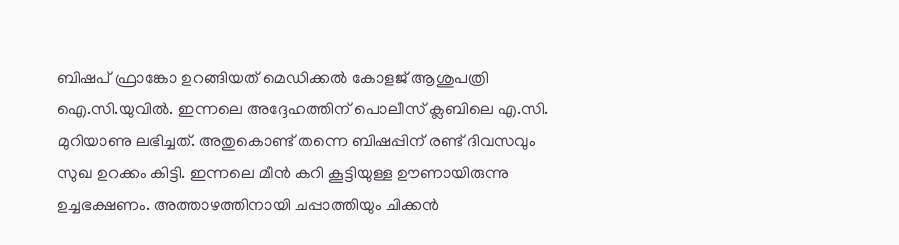ബിഷപ് ഫ്രാങ്കോ ഉറങ്ങിയത് മെഡിക്കല്‍ കോളജ് ആശുപത്രി ഐ.സി.യുവില്‍. ഇന്നലെ അദ്ദേഹത്തിന് പൊലീസ് ക്ലബിലെ എ.സി. മുറിയാണു ലഭിച്ചത്. അതുകൊണ്ട് തന്നെ ബിഷപ്പിന് രണ്ട് ദിവസവും സുഖ ഉറക്കം കിട്ടി. ഇന്നലെ മീന്‍ കറി കൂട്ടിയുള്ള ഊണായിരുന്നു ഉച്ചഭക്ഷണം. അത്താഴത്തിനായി ചപ്പാത്തിയും ചിക്കന്‍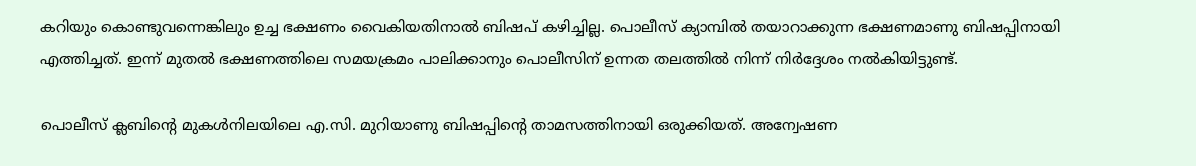കറിയും കൊണ്ടുവന്നെങ്കിലും ഉച്ച ഭക്ഷണം വൈകിയതിനാല്‍ ബിഷപ് കഴിച്ചില്ല. പൊലീസ് ക്യാമ്പില്‍ തയാറാക്കുന്ന ഭക്ഷണമാണു ബിഷപ്പിനായി എത്തിച്ചത്. ഇന്ന് മുതല്‍ ഭക്ഷണത്തിലെ സമയക്രമം പാലിക്കാനും പൊലീസിന് ഉന്നത തലത്തില്‍ നിന്ന് നിര്‍ദ്ദേശം നല്‍കിയിട്ടുണ്ട്.

പൊലീസ് ക്ലബിന്റെ മുകള്‍നിലയിലെ എ.സി. മുറിയാണു ബിഷപ്പിന്റെ താമസത്തിനായി ഒരുക്കിയത്. അന്വേഷണ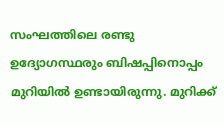സംഘത്തിലെ രണ്ടു ഉദ്യോഗസ്ഥരും ബിഷപ്പിനൊപ്പം മുറിയില്‍ ഉണ്ടായിരുന്നു. മുറിക്ക്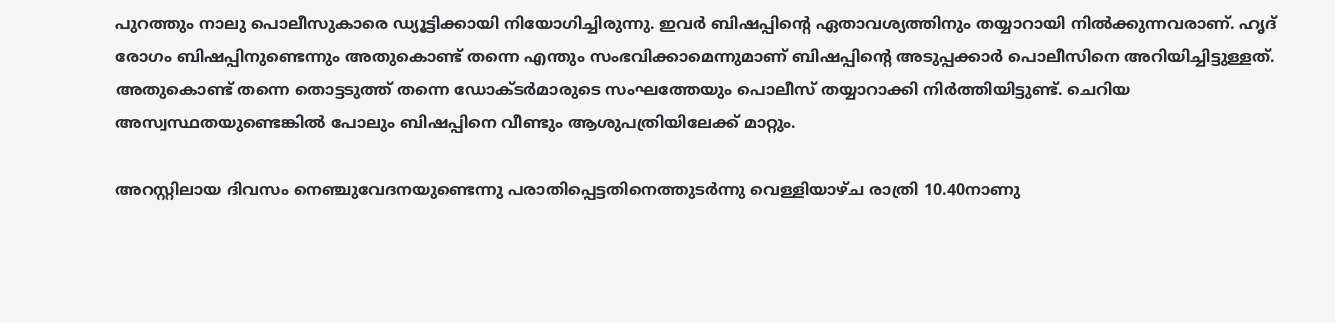പുറത്തും നാലു പൊലീസുകാരെ ഡ്യൂട്ടിക്കായി നിയോഗിച്ചിരുന്നു. ഇവര്‍ ബിഷപ്പിന്റെ ഏതാവശ്യത്തിനും തയ്യാറായി നില്‍ക്കുന്നവരാണ്. ഹൃദ് രോഗം ബിഷപ്പിനുണ്ടെന്നും അതുകൊണ്ട് തന്നെ എന്തും സംഭവിക്കാമെന്നുമാണ് ബിഷപ്പിന്റെ അടുപ്പക്കാര്‍ പൊലീസിനെ അറിയിച്ചിട്ടുള്ളത്. അതുകൊണ്ട് തന്നെ തൊട്ടടുത്ത് തന്നെ ഡോക്ടര്‍മാരുടെ സംഘത്തേയും പൊലീസ് തയ്യാറാക്കി നിര്‍ത്തിയിട്ടുണ്ട്. ചെറിയ അസ്വസ്ഥതയുണ്ടെങ്കില്‍ പോലും ബിഷപ്പിനെ വീണ്ടും ആശുപത്രിയിലേക്ക് മാറ്റും.

അറസ്റ്റിലായ ദിവസം നെഞ്ചുവേദനയുണ്ടെന്നു പരാതിപ്പെട്ടതിനെത്തുടര്‍ന്നു വെള്ളിയാഴ്ച രാത്രി 10.40നാണു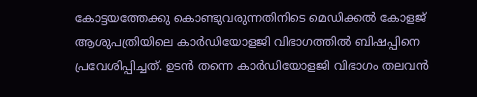കോട്ടയത്തേക്കു കൊണ്ടുവരുന്നതിനിടെ മെഡിക്കല്‍ കോളജ് ആശുപത്രിയിലെ കാര്‍ഡിയോളജി വിഭാഗത്തില്‍ ബിഷപ്പിനെ പ്രവേശിപ്പിച്ചത്. ഉടന്‍ തന്നെ കാര്‍ഡിയോളജി വിഭാഗം തലവന്‍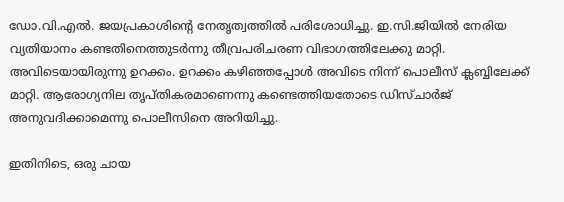ഡോ.വി.എല്‍. ജയപ്രകാശിന്റെ നേതൃത്വത്തില്‍ പരിശോധിച്ചു. ഇ.സി.ജിയില്‍ നേരിയ വ്യതിയാനം കണ്ടതിനെത്തുടര്‍ന്നു തീവ്രപരിചരണ വിഭാഗത്തിലേക്കു മാറ്റി. അവിടെയായിരുന്നു ഉറക്കം. ഉറക്കം കഴിഞ്ഞപ്പോള്‍ അവിടെ നിന്ന് പൊലീസ് ക്ലബ്ബിലേക്ക് മാറ്റി. ആരോഗ്യനില തൃപ്തികരമാണെന്നു കണ്ടെത്തിയതോടെ ഡിസ്ചാര്‍ജ് അനുവദിക്കാമെന്നു പൊലീസിനെ അറിയിച്ചു.

ഇതിനിടെ, ഒരു ചായ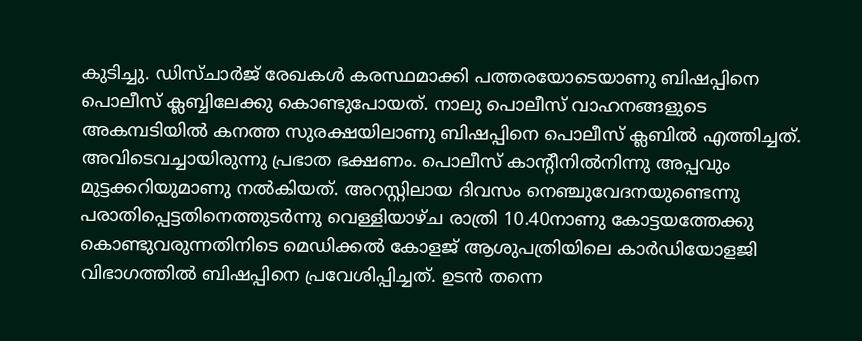കുടിച്ചു. ഡിസ്ചാര്‍ജ് രേഖകള്‍ കരസ്ഥമാക്കി പത്തരയോടെയാണു ബിഷപ്പിനെ പൊലീസ് ക്ലബ്ബിലേക്കു കൊണ്ടുപോയത്. നാലു പൊലീസ് വാഹനങ്ങളുടെ അകമ്പടിയില്‍ കനത്ത സുരക്ഷയിലാണു ബിഷപ്പിനെ പൊലീസ് ക്ലബില്‍ എത്തിച്ചത്. അവിടെവച്ചായിരുന്നു പ്രഭാത ഭക്ഷണം. പൊലീസ് കാന്റീനില്‍നിന്നു അപ്പവും മുട്ടക്കറിയുമാണു നല്‍കിയത്. അറസ്റ്റിലായ ദിവസം നെഞ്ചുവേദനയുണ്ടെന്നു പരാതിപ്പെട്ടതിനെത്തുടര്‍ന്നു വെള്ളിയാഴ്ച രാത്രി 10.40നാണു കോട്ടയത്തേക്കു കൊണ്ടുവരുന്നതിനിടെ മെഡിക്കല്‍ കോളജ് ആശുപത്രിയിലെ കാര്‍ഡിയോളജി വിഭാഗത്തില്‍ ബിഷപ്പിനെ പ്രവേശിപ്പിച്ചത്. ഉടന്‍ തന്നെ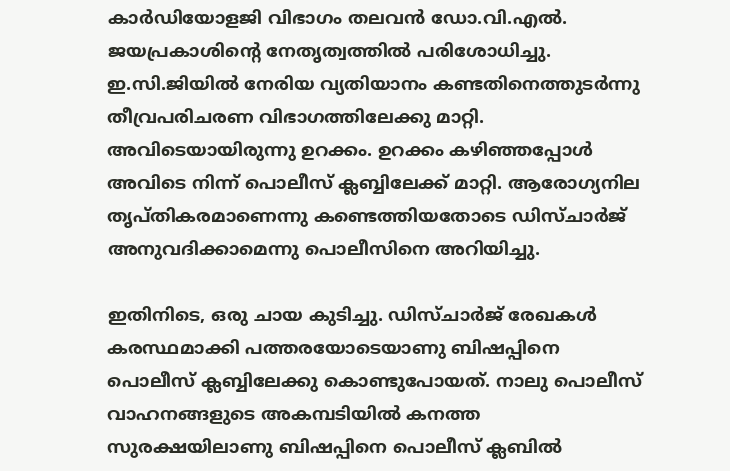കാര്‍ഡിയോളജി വിഭാഗം തലവന്‍ ഡോ.വി.എല്‍. ജയപ്രകാശിന്റെ നേതൃത്വത്തില്‍ പരിശോധിച്ചു. ഇ.സി.ജിയില്‍ നേരിയ വ്യതിയാനം കണ്ടതിനെത്തുടര്‍ന്നു തീവ്രപരിചരണ വിഭാഗത്തിലേക്കു മാറ്റി. അവിടെയായിരുന്നു ഉറക്കം. ഉറക്കം കഴിഞ്ഞപ്പോള്‍ അവിടെ നിന്ന് പൊലീസ് ക്ലബ്ബിലേക്ക് മാറ്റി. ആരോഗ്യനില തൃപ്തികരമാണെന്നു കണ്ടെത്തിയതോടെ ഡിസ്ചാര്‍ജ് അനുവദിക്കാമെന്നു പൊലീസിനെ അറിയിച്ചു.

ഇതിനിടെ, ഒരു ചായ കുടിച്ചു. ഡിസ്ചാര്‍ജ് രേഖകള്‍ കരസ്ഥമാക്കി പത്തരയോടെയാണു ബിഷപ്പിനെ പൊലീസ് ക്ലബ്ബിലേക്കു കൊണ്ടുപോയത്. നാലു പൊലീസ് വാഹനങ്ങളുടെ അകമ്പടിയില്‍ കനത്ത സുരക്ഷയിലാണു ബിഷപ്പിനെ പൊലീസ് ക്ലബില്‍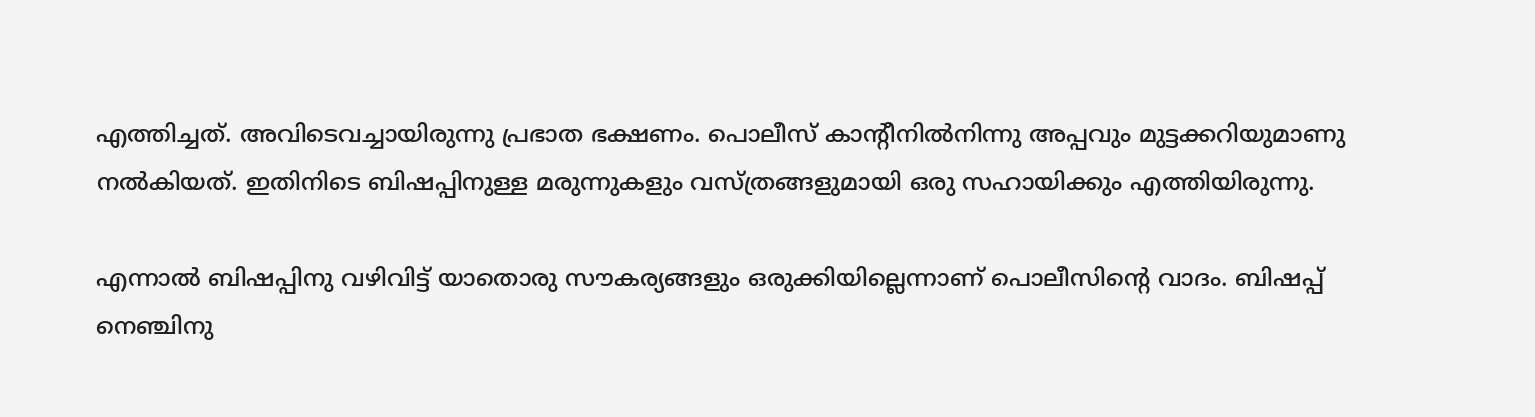എത്തിച്ചത്. അവിടെവച്ചായിരുന്നു പ്രഭാത ഭക്ഷണം. പൊലീസ് കാന്റീനില്‍നിന്നു അപ്പവും മുട്ടക്കറിയുമാണു നല്‍കിയത്. ഇതിനിടെ ബിഷപ്പിനുള്ള മരുന്നുകളും വസ്ത്രങ്ങളുമായി ഒരു സഹായിക്കും എത്തിയിരുന്നു.

എന്നാൽ ബിഷപ്പിനു വഴിവിട്ട് യാതൊരു സൗകര്യങ്ങളും ഒരുക്കിയില്ലെന്നാണ് പൊലീസിന്റെ വാദം. ബിഷപ്പ് നെഞ്ചിനു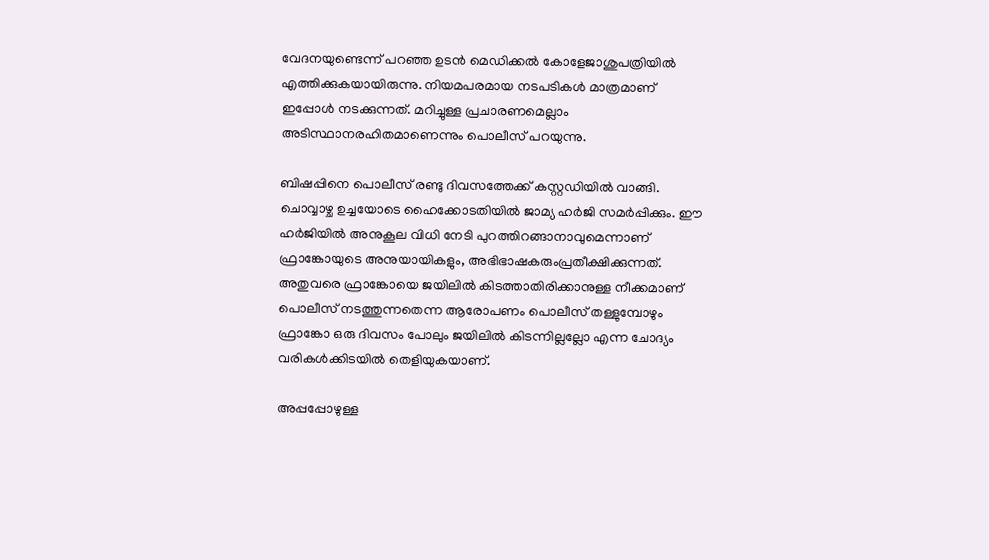വേദനയുണ്ടെന്ന് പറഞ്ഞ ഉടൻ മെഡിക്കൽ കോളേജാശുപത്രിയിൽ എത്തിക്കുകയായിരുന്നു. നിയമപരമായ നടപടികൾ മാത്രമാണ് ഇപ്പോൾ നടക്കുന്നത്. മറിച്ചുള്ള പ്രചാരണമെല്ലാം അടിസ്ഥാനരഹിതമാണെന്നും പൊലീസ് പറയുന്നു.

ബിഷപ്പിനെ പൊലീസ് രണ്ടു ദിവസത്തേക്ക് കസ്റ്റഡിയിൽ വാങ്ങി. ചൊവ്വാഴ്ച ഉച്ചയോടെ ഹൈക്കോടതിയിൽ ജാമ്യ ഹർജി സമർപ്പിക്കും. ഈ ഹർജിയിൽ അനുകൂല വിധി നേടി പുറത്തിറങ്ങാനാവുമെന്നാണ് ഫ്രാങ്കോയുടെ അനുയായികളും, അഭിഭാഷകരുംപ്രതീക്ഷിക്കുന്നത്. അതുവരെ ഫ്രാങ്കോയെ ജയിലിൽ കിടത്താതിരിക്കാനുള്ള നീക്കമാണ് പൊലീസ് നടത്തുന്നതെന്ന ആരോപണം പൊലീസ് തള്ളുമ്പോഴും ഫ്രാങ്കോ ഒരു ദിവസം പോലും ജയിലിൽ കിടന്നില്ലല്ലോ എന്ന ചോദ്യം വരികൾക്കിടയിൽ തെളിയുകയാണ്.

അപ്പപ്പോഴുള്ള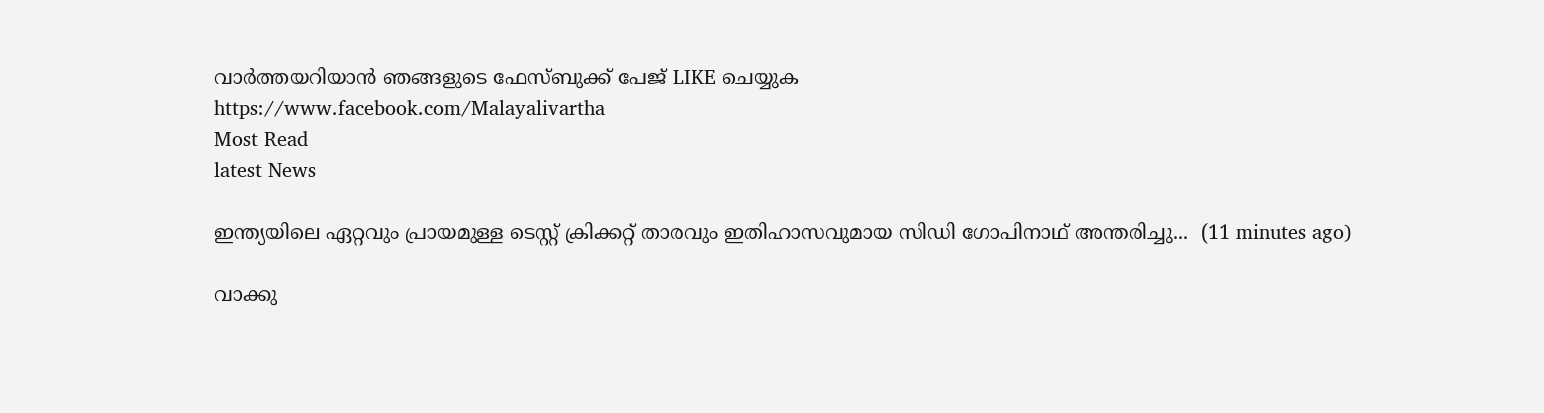വാര്‍ത്തയറിയാന്‍ ഞങ്ങളുടെ ഫേസ്‌ബുക്ക്‌ പേജ് LIKE ചെയ്യുക
https://www.facebook.com/Malayalivartha
Most Read
latest News

ഇന്ത്യയിലെ ഏറ്റവും പ്രായമുള്ള ടെസ്റ്റ് ക്രിക്കറ്റ് താരവും ഇതിഹാസവുമായ സിഡി ഗോപിനാഥ് അന്തരിച്ചു...  (11 minutes ago)

വാക്കു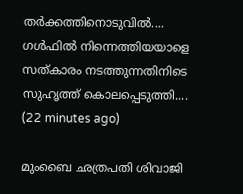തർക്കത്തിനൊടുവിൽ.... ഗൾഫിൽ നിന്നെത്തിയയാളെ സത്‌കാരം നടത്തുന്നതിനിടെ സുഹൃത്ത് കൊലപ്പെടുത്തി....  (22 minutes ago)

മുംബൈ ഛത്രപതി ശിവാജി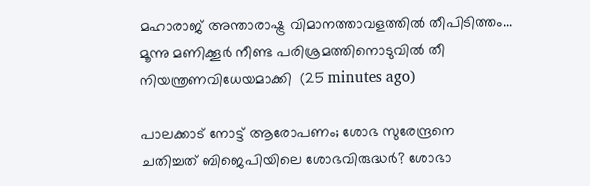മഹാരാജ് അന്താരാഷ്ട്ര വിമാനത്താവളത്തിൽ തീപിടിത്തം... മൂന്നു മണിക്കൂർ നീണ്ട പരിശ്രമത്തിനൊടുവിൽ തീ നിയന്ത്രണവിധേയമാക്കി  (25 minutes ago)

പാലക്കാട് നോട്ട് ആരോപണം; ശോഭ സുരേന്ദ്രനെ ചതിച്ചത് ബിജെപിയിലെ ശോഭവിരുദ്ധർ? ശോഭാ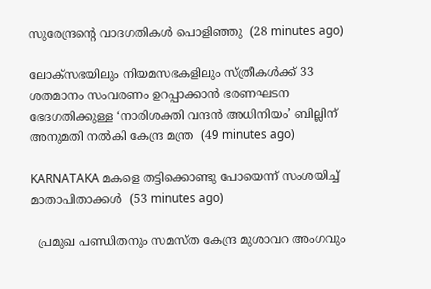സുരേന്ദ്രന്റെ വാദഗതികള്‍ പൊളിഞ്ഞു  (28 minutes ago)

ലോക്സഭയിലും നിയമസഭകളിലും സ്ത്രീകൾക്ക് 33 ശതമാനം സംവരണം ഉറപ്പാക്കാൻ ഭരണഘടന ഭേദഗതിക്കുള്ള ‘നാരിശക്തി വന്ദൻ അധിനിയം’ ബില്ലിന് അനുമതി നൽകി കേന്ദ്ര മന്ത്ര  (49 minutes ago)

KARNATAKA മകളെ തട്ടിക്കൊണ്ടു പോയെന്ന് സംശയിച്ച് മാതാപിതാക്കള്‍  (53 minutes ago)

  പ്രമുഖ പണ്ഡിതനും സമസ്ത കേന്ദ്ര മുശാവറ അംഗവും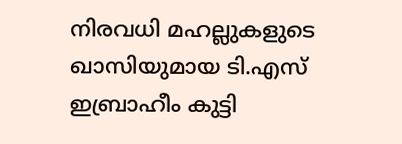നിരവധി മഹല്ലുകളുടെ ഖാസിയുമായ ടി.എസ് ഇബ്രാഹീം കുട്ടി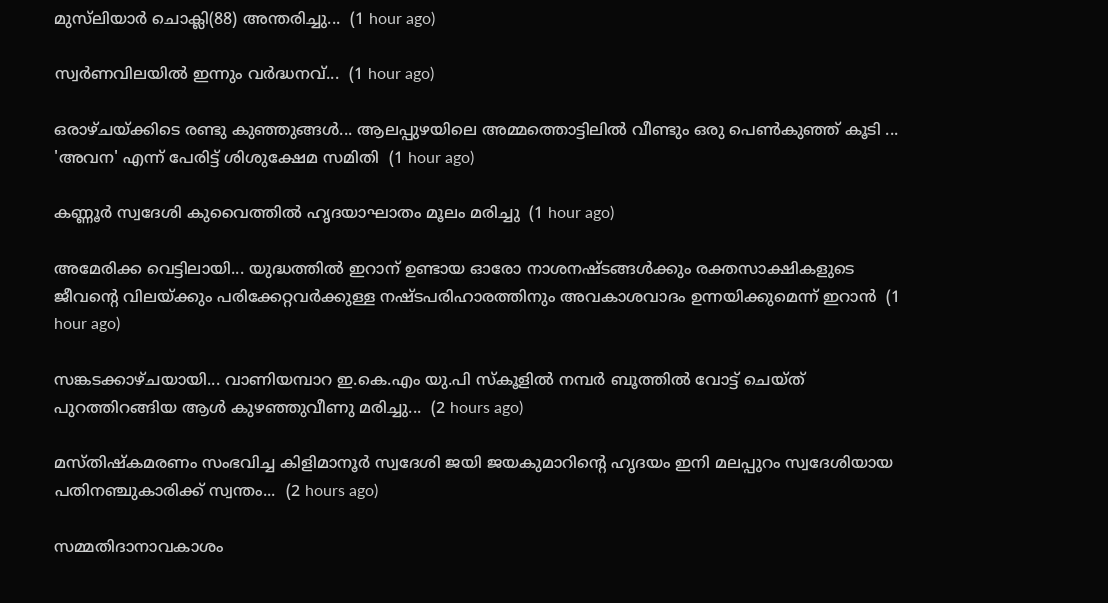മുസ്‌ലിയാർ ചൊക്ലി(88) അന്തരിച്ചു...  (1 hour ago)

സ്വർണവിലയിൽ ഇന്നും വർദ്ധനവ്...  (1 hour ago)

ഒരാഴ്ചയ്ക്കിടെ രണ്ടു കുഞ്ഞുങ്ങൾ... ആലപ്പുഴയിലെ അമ്മത്തൊട്ടിലിൽ വീണ്ടും ഒരു പെൺകുഞ്ഞ് കൂടി ... 'അവന' എന്ന് പേരിട്ട് ശിശുക്ഷേമ സമിതി  (1 hour ago)

കണ്ണൂർ സ്വദേശി കുവൈത്തിൽ ഹൃദയാഘാതം മൂലം മരിച്ചു  (1 hour ago)

അമേരിക്ക വെട്ടിലായി... യുദ്ധത്തിൽ ഇറാന് ഉണ്ടായ ഓരോ നാശനഷ്ടങ്ങൾക്കും രക്തസാക്ഷികളുടെ ജീവന്റെ വിലയ്ക്കും പരിക്കേറ്റവർക്കുള്ള നഷ്ടപരിഹാരത്തിനും അവകാശവാദം ഉന്നയിക്കുമെന്ന് ഇറാന്‍  (1 hour ago)

സങ്കടക്കാഴ്ചയായി... വാണിയമ്പാറ ഇ.കെ.എം യു.പി സ്‌കൂളിൽ നമ്പർ ബൂത്തിൽ വോട്ട് ചെയ്ത് പുറത്തിറങ്ങിയ ആൾ കുഴഞ്ഞുവീണു മരിച്ചു...  (2 hours ago)

മസ്തിഷ്കമരണം സംഭവിച്ച കിളിമാനൂർ സ്വദേശി ജയി ജയകുമാറിന്റെ ഹൃദയം ഇനി മലപ്പുറം സ്വദേശിയായ പതിനഞ്ചുകാരിക്ക് സ്വന്തം...  (2 hours ago)

സമ്മതിദാനാവകാശം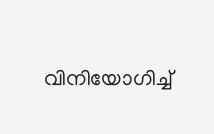വിനിയോഗിച്ച്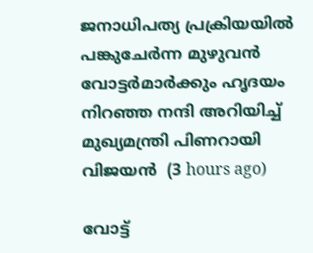ജനാധിപത്യ പ്രക്രിയയിൽ പങ്കുചേർന്ന മുഴുവൻ വോട്ടർമാർക്കും ഹൃദയം നിറഞ്ഞ നന്ദി അറിയിച്ച് മുഖ്യമന്ത്രി പിണറായി വിജയൻ  (3 hours ago)

വോട്ട്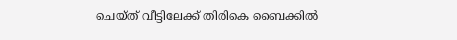ചെയ്ത് വീട്ടിലേക്ക് തിരികെ ബൈക്കിൽ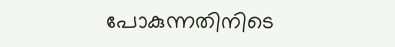പോകുന്നതിനിടെ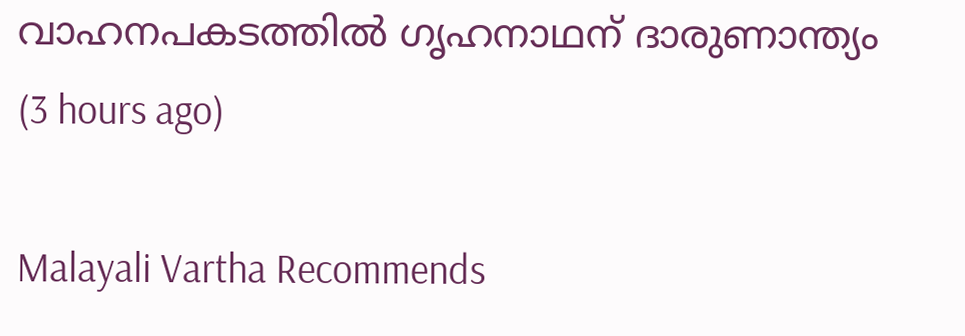വാഹനപകടത്തിൽ ഗൃഹനാഥന് ദാരുണാന്ത്യം  (3 hours ago)

Malayali Vartha Recommends